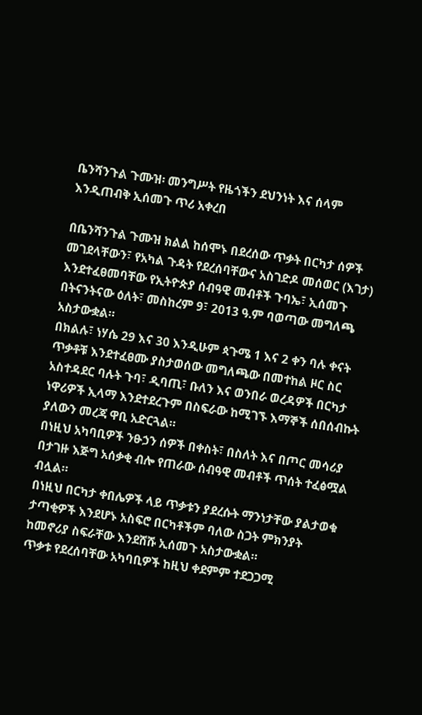ቤንሻንጉል ጉሙዝ፡ መንግሥት የዜጎችን ደህንነት እና ሰላም እንዲጠብቅ ኢሰመጉ ጥሪ አቀረበ

በቤንሻንጉል ጉሙዝ ክልል ከሰሞኑ በደረሰው ጥቃት በርካታ ሰዎች መገደላቸውን፣ የአካል ጉዳት የደረሰባቸውና አስገድዶ መሰወር (እገታ) እንደተፈፀመባቸው የኢትዮጵያ ሰብዓዊ መብቶች ጉባኤ፣ ኢሰመጉ በትናንትናው ዕለት፣ መስከረም 9፣ 2013 ዓ.ም ባወጣው መግለጫ አስታውቋል።
በክልሉ፣ ነሃሴ 29 እና 30 እንዲሁም ጳጉሜ 1 እና 2 ቀን ባሉ ቀናት ጥቃቶቹ እንደተፈፀሙ ያስታወሰው መግለጫው በመተከል ዞር ስር አስተዳደር ባሉት ጉባ፣ ዲባጢ፣ ቡለን እና ወንበራ ወረዳዎች በርካታ ነዋሪዎች ኢላማ እንደተደረጉም በስፍራው ከሚገኙ እማኞች ሰበሰብኩት ያለውን መረጃ ዋቢ አድርጓል።
በነዚህ አካባቢዎች ንፁኃን ሰዎች በቀስት፣ በስለት እና በጦር መሳሪያ በታገዙ እጅግ አሰቃቂ ብሎ የጠራው ሰብዓዊ መብቶች ጥሰት ተፈፅሟል ብሏል።
በነዚህ በርካታ ቀበሌዎች ላይ ጥቃቱን ያደረሱት ማንነታቸው ያልታወቁ ታጣቂዎች እንደሆኑ አስፍሮ በርካቶችም ባለው ስጋት ምክንያት ከመኖሪያ ስፍራቸው እንደሸሹ ኢሰመጉ አስታውቋል።
ጥቃቱ የደረሰባቸው አካባቢዎች ከዚህ ቀደምም ተደጋጋሚ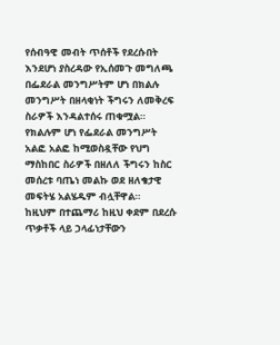የሰብዓዊ መብት ጥሰቶች የደረሱበት እንደሆነ ያስረዳው የኢሰመጉ መግለጫ በፌደራል መንግሥትም ሆነ በክልሉ መንግሥት በዘላቂነት ችግሩን ለመቅረፍ ስራዎች እንዳልተሰሩ ጠቁሟል።
የክልሉም ሆነ የፌደራል መንግሥት አልፎ አልፎ ከሚወስዷቸው የህግ ማስከበር ስራዎች በዘለለ ችግሩን ከስር መሰረቱ ባጤነ መልኩ ወደ ዘለቄታዊ መፍትሄ አልሄዱም ብሏቸዋል።
ከዚህም በተጨማሪ ከዚህ ቀደም በደረሱ ጥቃቶች ላይ ኃላፊነታቸውን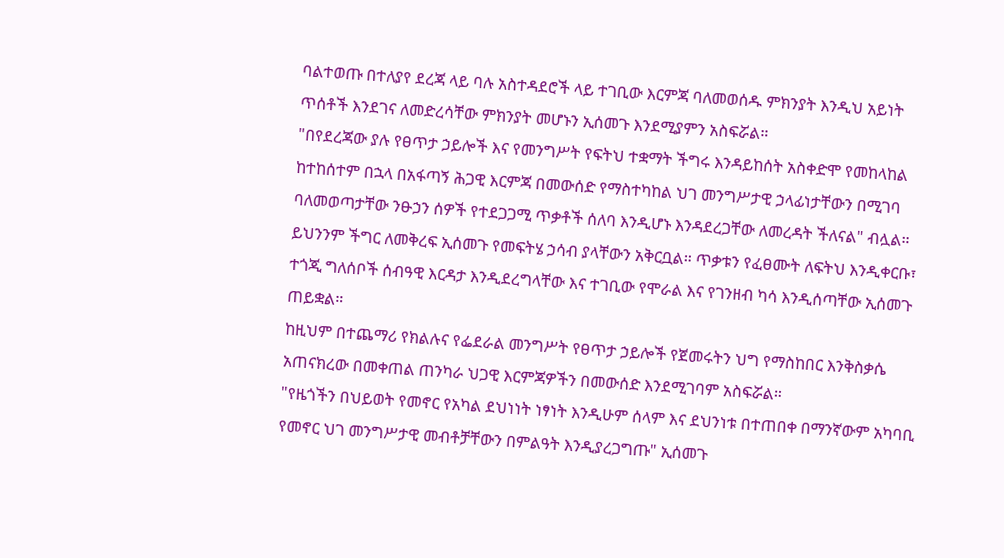ባልተወጡ በተለያየ ደረጃ ላይ ባሉ አስተዳደሮች ላይ ተገቢው እርምጃ ባለመወሰዱ ምክንያት እንዲህ አይነት ጥሰቶች እንደገና ለመድረሳቸው ምክንያት መሆኑን ኢሰመጉ እንደሚያምን አስፍሯል።
"በየደረጃው ያሉ የፀጥታ ኃይሎች እና የመንግሥት የፍትህ ተቋማት ችግሩ እንዳይከሰት አስቀድሞ የመከላከል ከተከሰተም በኋላ በአፋጣኝ ሕጋዊ እርምጃ በመውሰድ የማስተካከል ህገ መንግሥታዊ ኃላፊነታቸውን በሚገባ ባለመወጣታቸው ንፁኃን ሰዎች የተደጋጋሚ ጥቃቶች ሰለባ እንዲሆኑ እንዳደረጋቸው ለመረዳት ችለናል" ብሏል።
ይህንንም ችግር ለመቅረፍ ኢሰመጉ የመፍትሄ ኃሳብ ያላቸውን አቅርቧል። ጥቃቱን የፈፀሙት ለፍትህ እንዲቀርቡ፣ ተጎጂ ግለሰቦች ሰብዓዊ እርዳታ እንዲደረግላቸው እና ተገቢው የሞራል እና የገንዘብ ካሳ እንዲሰጣቸው ኢሰመጉ ጠይቋል።
ከዚህም በተጨማሪ የክልሉና የፌደራል መንግሥት የፀጥታ ኃይሎች የጀመሩትን ህግ የማስከበር እንቅስቃሴ አጠናክረው በመቀጠል ጠንካራ ህጋዊ እርምጃዎችን በመውሰድ እንደሚገባም አስፍሯል።
"የዜጎችን በህይወት የመኖር የአካል ደህነነት ነፃነት እንዲሁም ሰላም እና ደህንነቱ በተጠበቀ በማንኛውም አካባቢ የመኖር ህገ መንግሥታዊ መብቶቻቸውን በምልዓት እንዲያረጋግጡ" ኢሰመጉ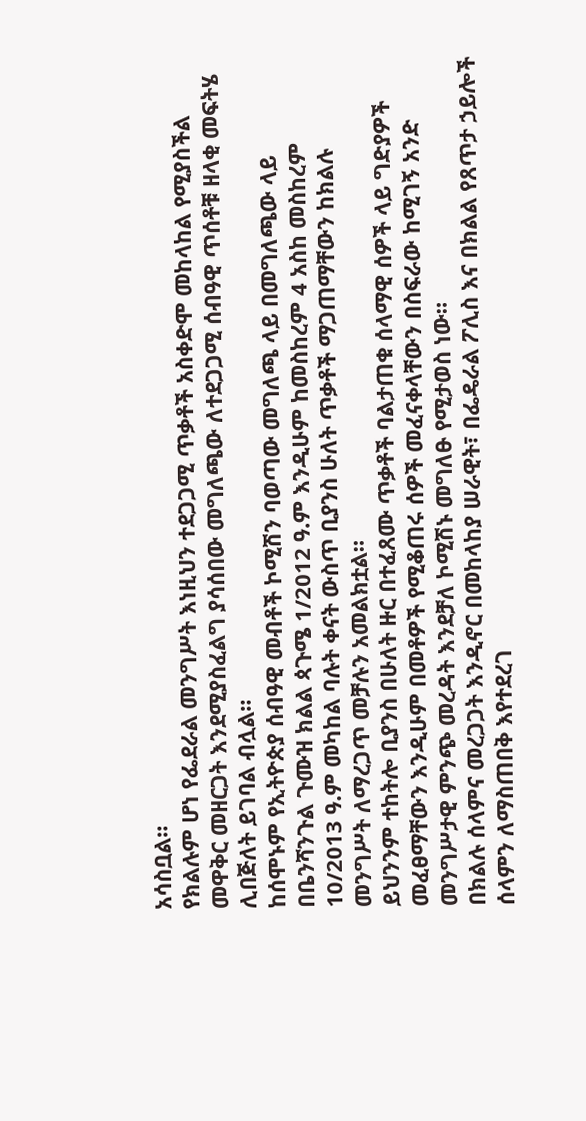አሳስቧል።
የክልሉም ሆነ የፌደራል መንግሥት እነዚህን ተደጋጋሚ ጥቃቶች አስቀድሞ መከላከል የሚያስችል መዋቅር መዘርጋት እንደሚያስፈልግ ያሳሰበው መግለጫው ለተደጋጋሚ ሰብዓዊ ጥሰቶቹ ዘላቂ መፍትሄ ሊበጅለት ይገባል ብሏል።
ከሰሞኑም የኢትዮጵያ ሰብዓዊ መብቶች ኮሚሽን ባወጣው መግለጫ ላይ በመግለጫው ላይ በቤንሻንጉል ጉሙዝ ክልል ጳጉሜ 1/2012 ዓ.ም እንዲሁም ከመስከረም 4 አስከ መስከረም 10/2013 ዓ.ም መካከል ባሉት ቀናት ውስጥ ቢያንስ ሁለት ጥቃቶች ማጋጠማቸውን ከክልሉ መንግሥት ለማረጋጥ መቻሉን አመልክቷል።
ይህንንም ተከትሎ ቢያንስ በሁለት ዙር በተፈጸሙ ጥቃቶች ባልታጠቁ ሰላማዊ ሰዎች ላይ ግድያዎች መፈፀማቸውን እንዲሁም በመቶዎች የሚቆጠሩ ሰዎች መፈናቀላቸውን በስፍራው ከሚገኝ አንድ መንግሥታዊ ምንጭ መረዳት እንደቻለ ኮሚሽኑ መግለፁ የሚታወስ ነው።
በክልሉ ሰላምና መረጋጋት እንዲኖር በመከላከያ ሠራዊት፣ በፌዴራል ፖሊስ እና በክልል የጸጥታ ኃይሎች ሰላምን ለማስጠበቅ እየተደረገ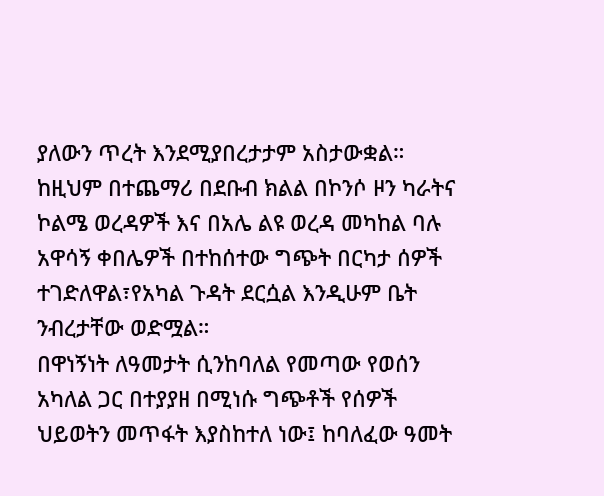ያለውን ጥረት እንደሚያበረታታም አስታውቋል።
ከዚህም በተጨማሪ በደቡብ ክልል በኮንሶ ዞን ካራትና ኮልሜ ወረዳዎች እና በአሌ ልዩ ወረዳ መካከል ባሉ አዋሳኝ ቀበሌዎች በተከሰተው ግጭት በርካታ ሰዎች ተገድለዋል፣የአካል ጉዳት ደርሷል እንዲሁም ቤት ንብረታቸው ወድሟል።
በዋነኝነት ለዓመታት ሲንከባለል የመጣው የወሰን አካለል ጋር በተያያዘ በሚነሱ ግጭቶች የሰዎች ህይወትን መጥፋት እያስከተለ ነው፤ ከባለፈው ዓመት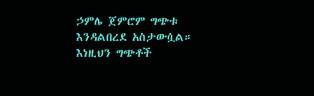ኃምሌ ጀምሮም ግጭቱ እንዳልበረደ አስታውሷል።
እነዚህን ግጭቶች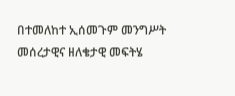በተመለከተ ኢሰመጉም መንግሥት መሰረታዊና ዘለቄታዊ መፍትሄ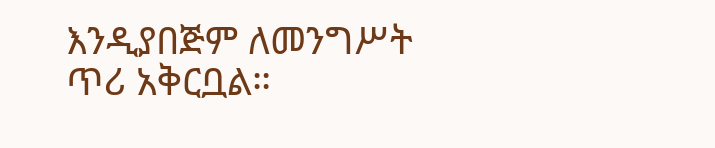እንዲያበጅም ለመንግሥት ጥሪ አቅርቧል።